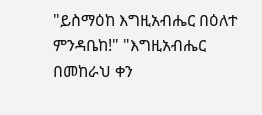"ይስማዕከ እግዚአብሔር በዕለተ ምንዳቤከ!" "እግዚአብሔር በመከራህ ቀን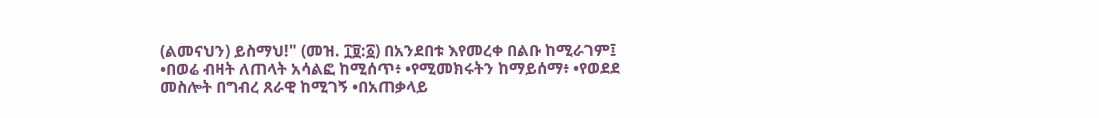(ልመናህን) ይስማህ!" (መዝ. ፲፱:፩) በአንደበቱ እየመረቀ በልቡ ከሚራገም፤ •በወሬ ብዛት ለጠላት አሳልፎ ከሚሰጥ፥ •የሚመክሩትን ከማይሰማ፥ •የወደደ መስሎት በግብረ ጸራዊ ከሚገኝ •በአጠቃላይ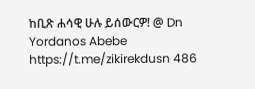ከቢጽ ሐሳዊ ሁሉ ይሰውርዎ! @ Dn Yordanos Abebe https://t.me/zikirekdusn 486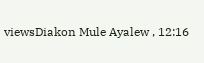viewsDiakon Mule Ayalew , 12:16